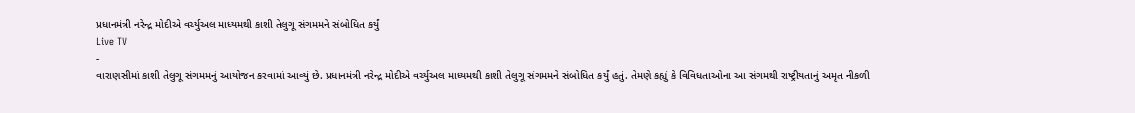પ્રધાનમંત્રી નરેન્દ્ર મોદીએ વર્ચ્યુઅલ માધ્યમથી કાશી તેલુગૂ સંગમમને સંબોધિત કર્યું
Live TV
-
વારાણસીમાં કાશી તેલુગૂ સંગમમનું આયોજન કરવામાં આવ્યું છે. પ્રધાનમંત્રી નરેન્દ્ર મોદીએ વર્ચ્યુઅલ માધ્યમથી કાશી તેલુગૂ સંગમમને સંબોધિત કર્યું હતું. તેમણે કહ્યું કે વિવિધતાઓના આ સંગમથી રાષ્ટ્રીયતાનું અમૃત નીકળી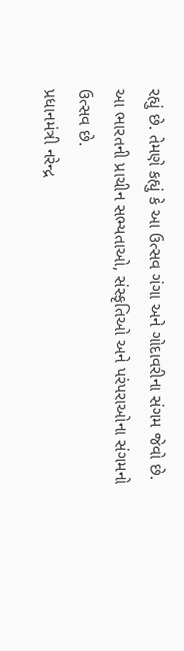રહ્યું છે. તેમણે કહ્યું કે આ ઉત્સવ ગંગા અને ગોદાવરીના સંગમ જેવો છે. આ ભારતની પ્રાચીન સભ્યતાઓ, સંસ્કૃતિઓ અને પરંપરાઓના સંગમનો ઉત્સવ છે.
પ્રધાનમંત્રી નરેન્દ્ર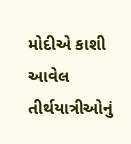મોદીએ કાશી આવેલ તીર્થયાત્રીઓનું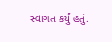સ્વાગત કર્યું હતું.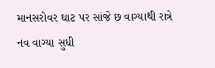માનસરોવર ઘાટ પર સાંજે છ વાગ્યાથી રાત્રે નવ વાગ્યા સુધી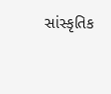સાંસ્કૃતિક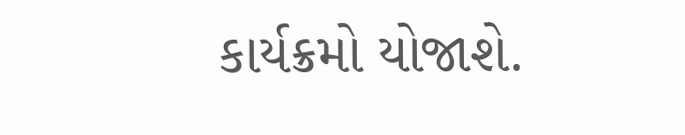કાર્યક્રમો યોજાશે.